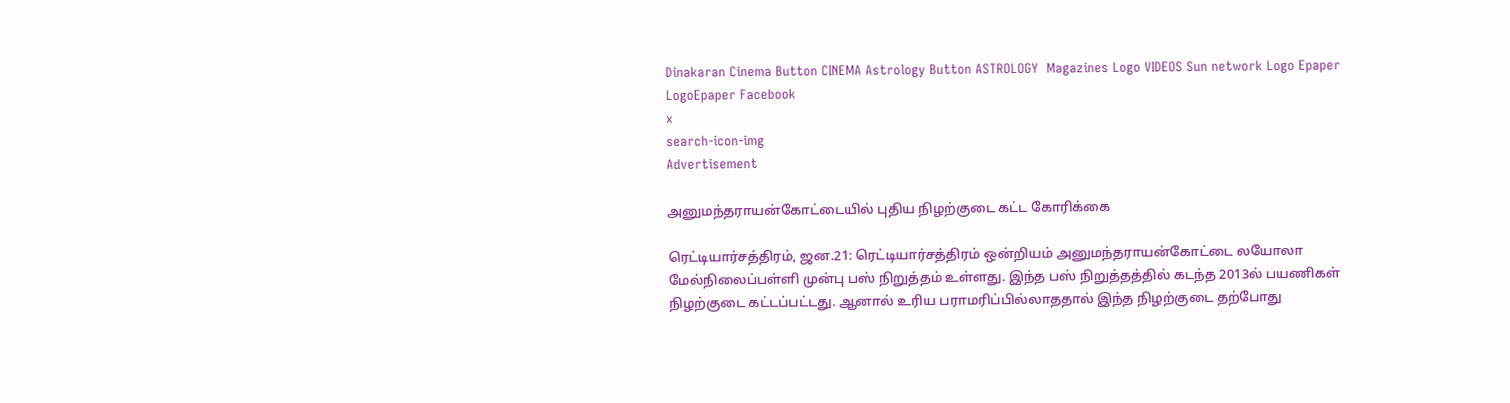Dinakaran Cinema Button CINEMA Astrology Button ASTROLOGY  Magazines Logo VIDEOS Sun network Logo Epaper LogoEpaper Facebook
x
search-icon-img
Advertisement

அனுமந்தராயன்கோட்டையில் புதிய நிழற்குடை கட்ட கோரிக்கை

ரெட்டியார்சத்திரம், ஜன.21: ரெட்டியார்சத்திரம் ஒன்றியம் அனுமந்தராயன்கோட்டை லயோலா மேல்நிலைப்பள்ளி முன்பு பஸ் நிறுத்தம் உள்ளது. இந்த பஸ் நிறுத்தத்தில் கடந்த 2013ல் பயணிகள் நிழற்குடை கட்டப்பட்டது. ஆனால் உரிய பராமரிப்பில்லாததால் இந்த நிழற்குடை தற்போது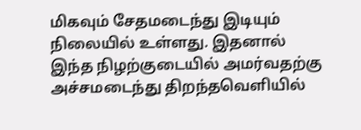மிகவும் சேதமடைந்து இடியும் நிலையில் உள்ளது. இதனால் இந்த நிழற்குடையில் அமர்வதற்கு அச்சமடைந்து திறந்தவெளியில்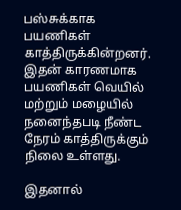பஸ்சுக்காக பயணிகள் காத்திருக்கின்றனர். இதன் காரணமாக பயணிகள் வெயில் மற்றும் மழையில் நனைந்தபடி நீண்ட நேரம் காத்திருக்கும் நிலை உள்ளது.

இதனால்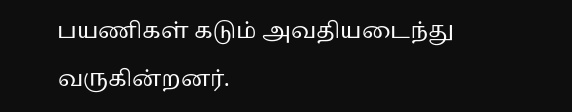பயணிகள் கடும் அவதியடைந்து வருகின்றனர்.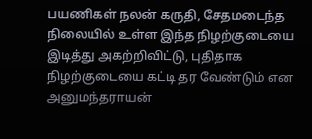பயணிகள் நலன் கருதி, சேதமடைந்த நிலையில் உள்ள இந்த நிழற்குடையை இடித்து அகற்றிவிட்டு, புதிதாக நிழற்குடையை கட்டி தர வேண்டும் என அனுமந்தராயன்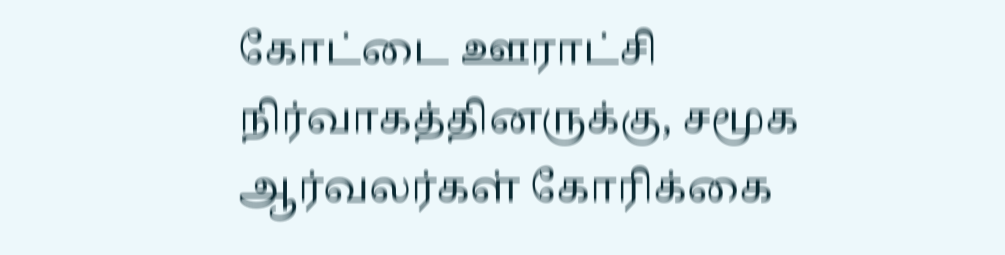கோட்டை ஊராட்சி நிர்வாகத்தினருக்கு, சமூக ஆர்வலர்கள் கோரிக்கை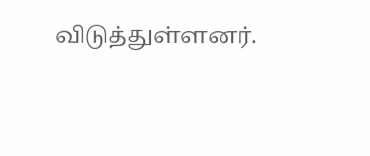விடுத்துள்ளனர்.